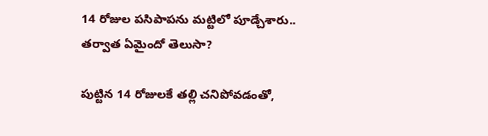14 రోజుల పసిపాపను మట్టిలో పూడ్చేశారు.. తర్వాత ఏమైందో తెలుసా?

పుట్టిన 14 రోజులకే తల్లి చనిపోవడంతో,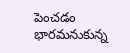పెంచడం భారమనుకున్న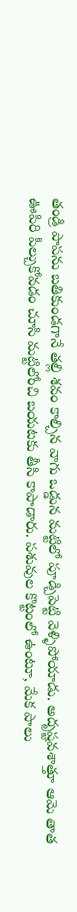తండ్రి పాపను బతికుండగానే తల్లి శవం కాల్చిన వాగు ఒడ్డున మట్టిలో పూడ్చిపెట్టి వెళ్ళిపోయాడు. అదృష్టవశాత్తూ ఆమె తాత ఊపిరి పీల్చుకోవడం చూసి మట్టిలోంచి బయటకు తీసి కాపాడారు. పశువుల కొట్టంలో ఉంటూ, మేక పాలు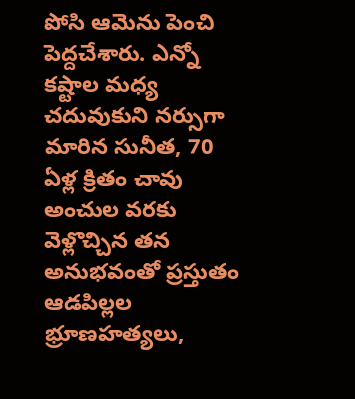పోసి ఆమెను పెంచి పెద్దచేశారు. ఎన్నో కష్టాల మధ్య చదువుకుని నర్సుగా మారిన సునీత, 70 ఏళ్ల క్రితం చావు అంచుల వరకు వెళ్లొచ్చిన తన అనుభవంతో ప్రస్తుతం ఆడపిల్లల భ్రూణహత్యలు,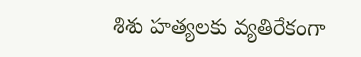శిశు హత్యలకు వ్యతిరేకంగా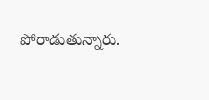పోరాడుతున్నారు.